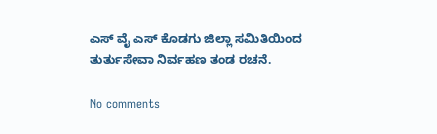ಎಸ್ ವೈ ಎಸ್ ಕೊಡಗು ಜಿಲ್ಲಾ ಸಮಿತಿಯಿಂದ ತುರ್ತುಸೇವಾ ನಿರ್ವಹಣ ತಂಡ ರಚನೆ.

No comments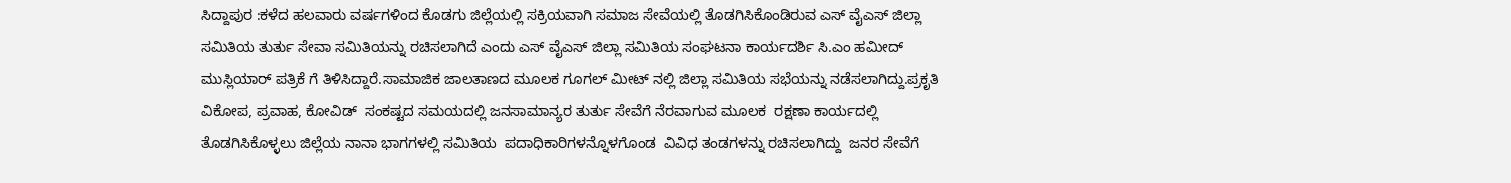ಸಿದ್ದಾಪುರ :ಕಳೆದ ಹಲವಾರು ವರ್ಷಗಳಿಂದ ಕೊಡಗು ಜಿಲ್ಲೆಯಲ್ಲಿ ಸಕ್ರಿಯವಾಗಿ ಸಮಾಜ ಸೇವೆಯಲ್ಲಿ ತೊಡಗಿಸಿಕೊಂಡಿರುವ ಎಸ್ ವೈಎಸ್ ಜಿಲ್ಲಾ ಸಮಿತಿಯ ತುರ್ತು ಸೇವಾ ಸಮಿತಿಯನ್ನು ರಚಿಸಲಾಗಿದೆ ಎಂದು ಎಸ್ ವೈಎಸ್ ಜಿಲ್ಲಾ ಸಮಿತಿಯ ಸಂಘಟನಾ ಕಾರ್ಯದರ್ಶಿ ಸಿ.ಎಂ ಹಮೀದ್ ಮುಸ್ಲಿಯಾರ್ ಪತ್ರಿಕೆ ಗೆ ತಿಳಿಸಿದ್ದಾರೆ.ಸಾಮಾಜಿಕ ಜಾಲತಾಣದ ಮೂಲಕ ಗೂಗಲ್ ಮೀಟ್ ನಲ್ಲಿ ಜಿಲ್ಲಾ ಸಮಿತಿಯ ಸಭೆಯನ್ನು ನಡೆಸಲಾಗಿದ್ದು.ಪ್ರಕೃತಿ ವಿಕೋಪ, ಪ್ರವಾಹ, ಕೋವಿಡ್  ಸಂಕಷ್ಟದ ಸಮಯದಲ್ಲಿ ಜನಸಾಮಾನ್ಯರ ತುರ್ತು ಸೇವೆಗೆ ನೆರವಾಗುವ ಮೂಲಕ  ರಕ್ಷಣಾ ಕಾರ್ಯದಲ್ಲಿ ತೊಡಗಿಸಿಕೊಳ್ಳಲು ಜಿಲ್ಲೆಯ ನಾನಾ ಭಾಗಗಳಲ್ಲಿ ಸಮಿತಿಯ  ಪದಾಧಿಕಾರಿಗಳನ್ನೊಳಗೊಂಡ  ವಿವಿಧ ತಂಡಗಳನ್ನು ರಚಿಸಲಾಗಿದ್ದು  ಜನರ ಸೇವೆಗೆ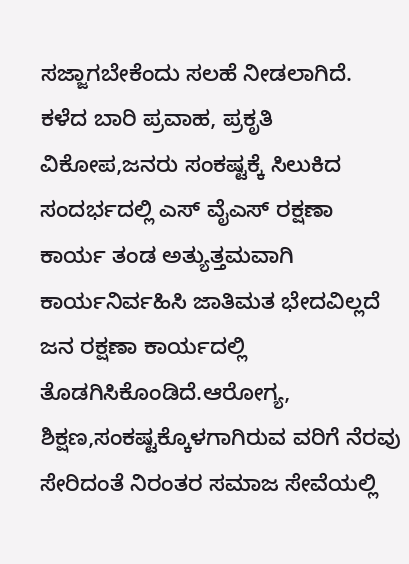ಸಜ್ಜಾಗಬೇಕೆಂದು ಸಲಹೆ ನೀಡಲಾಗಿದೆ. ಕಳೆದ ಬಾರಿ ಪ್ರವಾಹ, ಪ್ರಕೃತಿ ವಿಕೋಪ,ಜನರು ಸಂಕಷ್ಟಕ್ಕೆ ಸಿಲುಕಿದ ಸಂದರ್ಭದಲ್ಲಿ ಎಸ್ ವೈಎಸ್ ರಕ್ಷಣಾ ಕಾರ್ಯ ತಂಡ ಅತ್ಯುತ್ತಮವಾಗಿ ಕಾರ್ಯನಿರ್ವಹಿಸಿ ಜಾತಿಮತ ಭೇದವಿಲ್ಲದೆ ಜನ ರಕ್ಷಣಾ ಕಾರ್ಯದಲ್ಲಿ ತೊಡಗಿಸಿಕೊಂಡಿದೆ.ಆರೋಗ್ಯ, ಶಿಕ್ಷಣ,ಸಂಕಷ್ಟಕ್ಕೊಳಗಾಗಿರುವ ವರಿಗೆ ನೆರವು ಸೇರಿದಂತೆ ನಿರಂತರ ಸಮಾಜ ಸೇವೆಯಲ್ಲಿ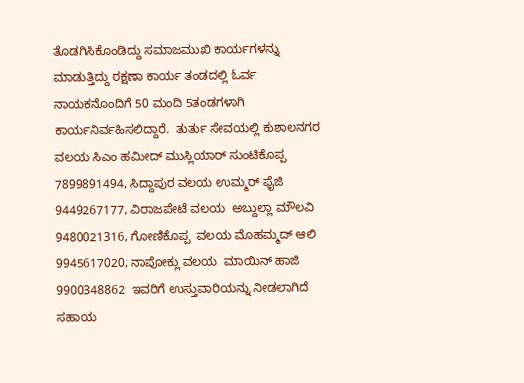ತೊಡಗಿಸಿಕೊಂಡಿದ್ದು ಸಮಾಜಮುಖಿ ಕಾರ್ಯಗಳನ್ನು ಮಾಡುತ್ತಿದ್ದು ರಕ್ಷಣಾ ಕಾರ್ಯ ತಂಡದಲ್ಲಿ ಓರ್ವ  ನಾಯಕನೊಂದಿಗೆ 50 ಮಂದಿ 5ತಂಡಗಳಾಗಿ ಕಾರ್ಯನಿರ್ವಹಿಸಲಿದ್ದಾರೆ.  ತುರ್ತು ಸೇವಯಲ್ಲಿ ಕುಶಾಲನಗರ ವಲಯ ಸಿಎಂ ಹಮೀದ್ ಮುಸ್ಲಿಯಾರ್ ಸುಂಟಿಕೊಪ್ಪ 7899891494, ಸಿದ್ದಾಪುರ ವಲಯ ಉಮ್ಮರ್ ಫೈಜಿ 9449267177, ವಿರಾಜಪೇಟೆ ವಲಯ  ಅಬ್ದುಲ್ಲಾ ಮೌಲವಿ 9480021316, ಗೋಣಿಕೊಪ್ಪ  ವಲಯ ಮೊಹಮ್ಮದ್ ಆಲಿ 9945617020, ನಾಪೋಕ್ಲು ವಲಯ  ಮಾಯಿನ್ ಹಾಜಿ  9900348862  ಇವರಿಗೆ ಉಸ್ತುವಾರಿಯನ್ನು ನೀಡಲಾಗಿದೆ ಸಹಾಯ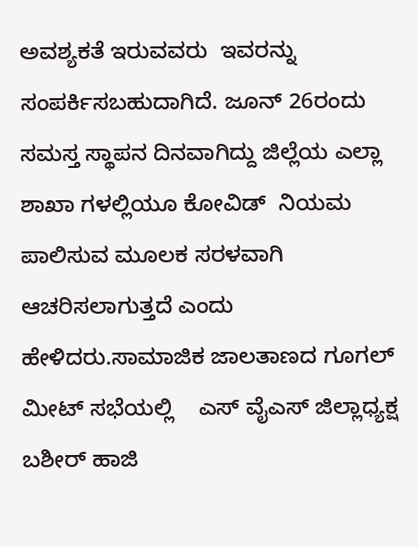ಅವಶ್ಯಕತೆ ಇರುವವರು  ಇವರನ್ನು  ಸಂಪರ್ಕಿಸಬಹುದಾಗಿದೆ. ಜೂನ್ 26ರಂದು ಸಮಸ್ತ ಸ್ಥಾಪನ ದಿನವಾಗಿದ್ದು ಜಿಲ್ಲೆಯ ಎಲ್ಲಾ ಶಾಖಾ ಗಳಲ್ಲಿಯೂ ಕೋವಿಡ್  ನಿಯಮ ಪಾಲಿಸುವ ಮೂಲಕ ಸರಳವಾಗಿ ಆಚರಿಸಲಾಗುತ್ತದೆ ಎಂದು ಹೇಳಿದರು.ಸಾಮಾಜಿಕ ಜಾಲತಾಣದ ಗೂಗಲ್ ಮೀಟ್ ಸಭೆಯಲ್ಲಿ    ಎಸ್ ವೈಎಸ್ ಜಿಲ್ಲಾಧ್ಯಕ್ಷ ಬಶೀರ್ ಹಾಜಿ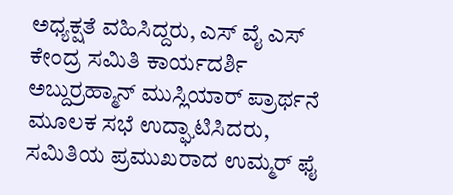ಅಧ್ಯಕ್ಷತೆ ವಹಿಸಿದ್ದರು, ಎಸ್ ವೈ ಎಸ್ ಕೇಂದ್ರ ಸಮಿತಿ ಕಾರ್ಯದರ್ಶಿ  ಅಬ್ದುರ್ರಹ್ಮಾನ್ ಮುಸ್ಲಿಯಾರ್ ಪ್ರಾರ್ಥನೆ ಮೂಲಕ ಸಭೆ ಉದ್ಘಾಟಿಸಿದರು, ಸಮಿತಿಯ ಪ್ರಮುಖರಾದ ಉಮ್ಮರ್ ಫೈ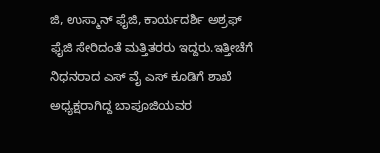ಜಿ, ಉಸ್ಮಾನ್ ಫೈಜಿ, ಕಾರ್ಯದರ್ಶಿ ಅಶ್ರಫ್ ಫೈಜಿ ಸೇರಿದಂತೆ ಮತ್ತಿತರರು ಇದ್ದರು.ಇತ್ತೀಚೆಗೆ  ನಿಧನರಾದ ಎಸ್ ವೈ ಎಸ್ ಕೂಡಿಗೆ ಶಾಖೆ ಅಧ್ಯಕ್ಷರಾಗಿದ್ದ ಬಾಪೂಜಿಯವರ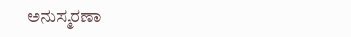ಅನುಸ್ಮರಣಾ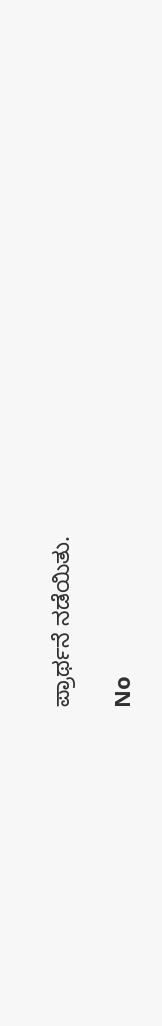ಪ್ರಾರ್ಥನೆ ನಡೆಯಿತು.

No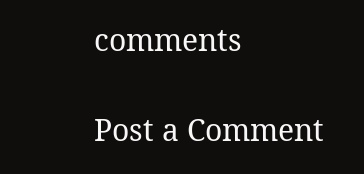comments

Post a Comment